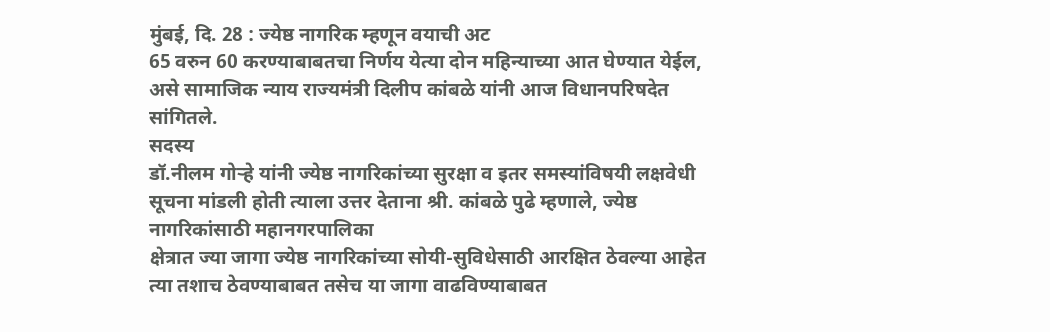मुंबई, दि. 28 : ज्येष्ठ नागरिक म्हणून वयाची अट
65 वरुन 60 करण्याबाबतचा निर्णय येत्या दोन महिन्याच्या आत घेण्यात येईल, असे सामाजिक न्याय राज्यमंत्री दिलीप कांबळे यांनी आज विधानपरिषदेत
सांगितले.
सदस्य
डॉ.नीलम गोऱ्हे यांनी ज्येष्ठ नागरिकांच्या सुरक्षा व इतर समस्यांविषयी लक्षवेधी
सूचना मांडली होती त्याला उत्तर देताना श्री. कांबळे पुढे म्हणाले, ज्येष्ठ नागरिकांसाठी महानगरपालिका
क्षेत्रात ज्या जागा ज्येष्ठ नागरिकांच्या सोयी-सुविधेसाठी आरक्षित ठेवल्या आहेत
त्या तशाच ठेवण्याबाबत तसेच या जागा वाढविण्याबाबत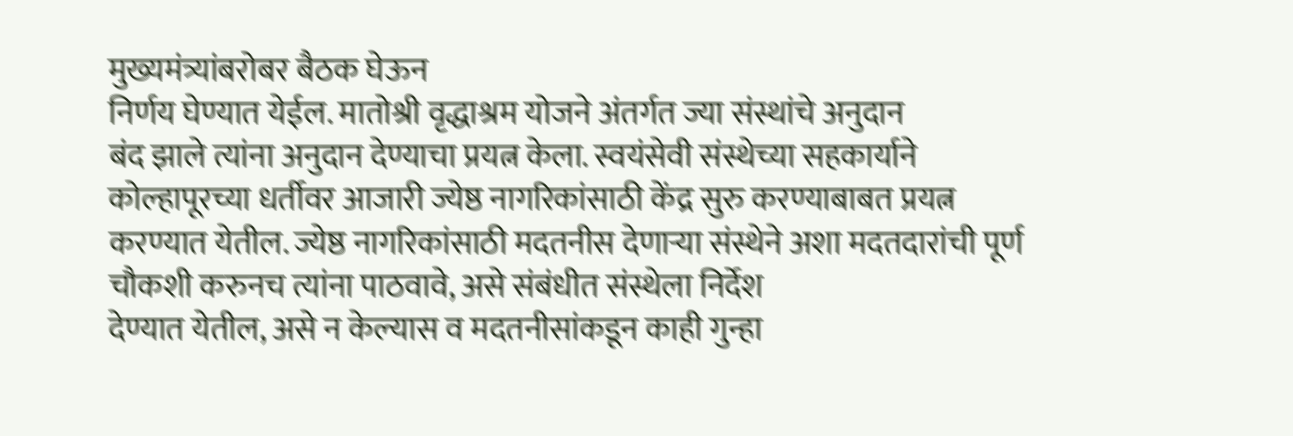मुख्यमंत्र्यांबरोबर बैठक घेऊन
निर्णय घेण्यात येईल. मातोश्री वृद्धाश्रम योजने अंतर्गत ज्या संस्थांचे अनुदान
बंद झाले त्यांना अनुदान देण्याचा प्रयत्न केला. स्वयंसेवी संस्थेच्या सहकार्याने
कोल्हापूरच्या धर्तीवर आजारी ज्येष्ठ नागरिकांसाठी केंद्र सुरु करण्याबाबत प्रयत्न
करण्यात येतील. ज्येष्ठ नागरिकांसाठी मदतनीस देणाऱ्या संस्थेने अशा मदतदारांची पूर्ण
चौकशी करुनच त्यांना पाठवावे, असे संबंधीत संस्थेला निर्देश
देण्यात येतील, असे न केल्यास व मदतनीसांकडून काही गुन्हा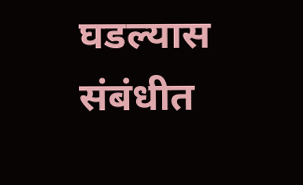घडल्यास संबंधीत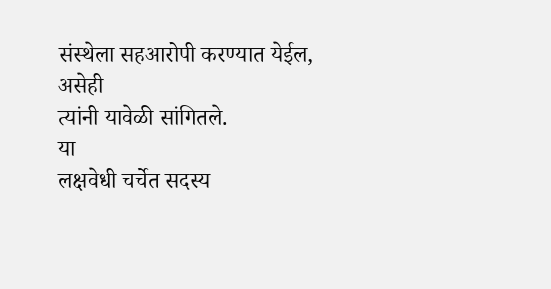संस्थेला सहआरोपी करण्यात येईल, असेही
त्यांनी यावेळी सांगितले.
या
लक्षवेधी चर्चेत सदस्य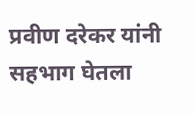प्रवीण दरेकर यांनी सहभाग घेतला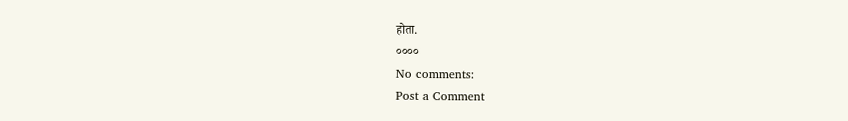होता.
००००
No comments:
Post a Comment